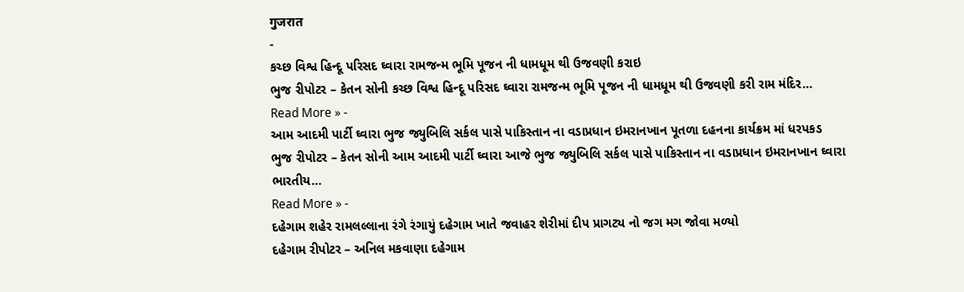गुजरात
-
કચ્છ વિશ્વ હિન્દૂ પરિસદ ઘ્વારા રામજન્મ ભૂમિ પૂજન ની ધામધૂમ થી ઉજવણી કરાઇ
ભુજ રીપોટર – કેતન સોની કચ્છ વિશ્વ હિન્દૂ પરિસદ ઘ્વારા રામજન્મ ભૂમિ પૂજન ની ધામધૂમ થી ઉજવણી કરી રામ મંદિર…
Read More » -
આમ આદમી પાર્ટી ઘ્વારા ભુજ જ્યુબિલિ સર્કલ પાસે પાકિસ્તાન ના વડાપ્રધાન ઇમરાનખાન પૂતળા દહનના કાર્યક્રમ માં ધરપકડ
ભુજ રીપોટર – કેતન સોની આમ આદમી પાર્ટી ઘ્વારા આજે ભુજ જ્યુબિલિ સર્કલ પાસે પાકિસ્તાન ના વડાપ્રધાન ઇમરાનખાન ઘ્વારા ભારતીય…
Read More » -
દહેગામ શહેર રામલલ્લાના રંગે રંગાયું દહેગામ ખાતે જવાહર શેરીમાં દીપ પ્રાગટ્ય નો જગ મગ જોવા મળ્યો
દહેગામ રીપોટર – અનિલ મકવાણા દહેગામ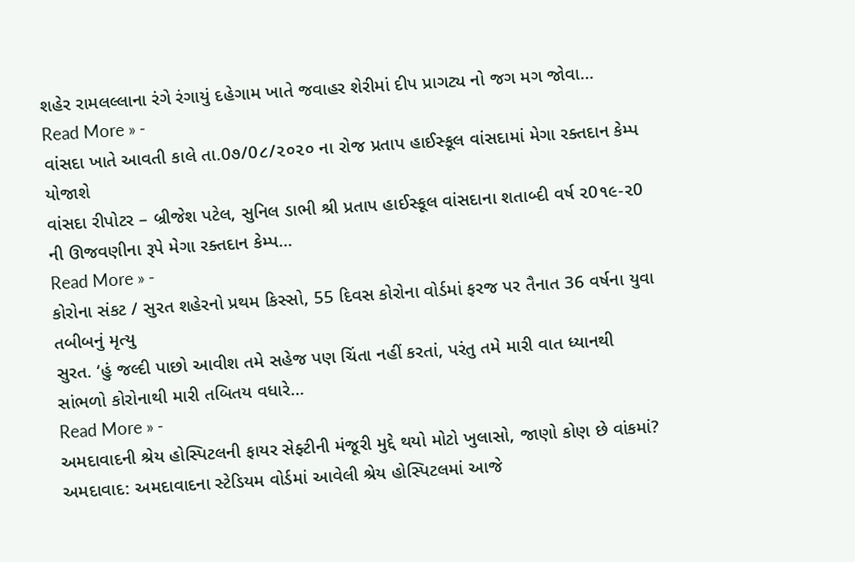શહેર રામલલ્લાના રંગે રંગાયું દહેગામ ખાતે જવાહર શેરીમાં દીપ પ્રાગટ્ય નો જગ મગ જોવા…
Read More » -
વાંસદા ખાતે આવતી કાલે તા.0૭/0૮/૨૦૨૦ ના રોજ પ્રતાપ હાઈસ્કૂલ વાંસદામાં મેગા રક્તદાન કેમ્પ યોજાશે
વાંસદા રીપોટર – બ્રીજેશ પટેલ, સુનિલ ડાભી શ્રી પ્રતાપ હાઈસ્કૂલ વાંસદાના શતાબ્દી વર્ષ ૨0૧૯-૨0 ની ઊજવણીના રૂપે મેગા રક્તદાન કેમ્પ…
Read More » -
કોરોના સંકટ / સુરત શહેરનો પ્રથમ કિસ્સો, 55 દિવસ કોરોના વોર્ડમાં ફરજ પર તૈનાત 36 વર્ષના યુવા તબીબનું મૃત્યુ
સુરત. ‘હું જલ્દી પાછો આવીશ તમે સહેજ પણ ચિંતા નહીં કરતાં, પરંતુ તમે મારી વાત ધ્યાનથી સાંભળો કોરોનાથી મારી તબિતય વધારે…
Read More » -
અમદાવાદની શ્રેય હોસ્પિટલની ફાયર સેફ્ટીની મંજૂરી મુદ્દે થયો મોટો ખુલાસો, જાણો કોણ છે વાંકમાં?
અમદાવાદ: અમદાવાદના સ્ટેડિયમ વોર્ડમાં આવેલી શ્રેય હોસ્પિટલમાં આજે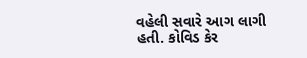વહેલી સવારે આગ લાગી હતી. કોવિડ કેર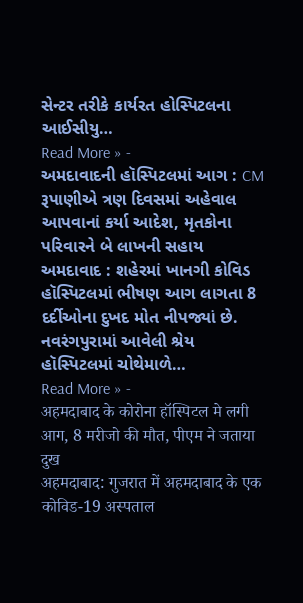સેન્ટર તરીકે કાર્યરત હોસ્પિટલના આઈસીયુ…
Read More » -
અમદાવાદની હૉસ્પિટલમાં આગ : CM રૂપાણીએ ત્રણ દિવસમાં અહેવાલ આપવાનાં કર્યા આદેશ, મૃતકોના પરિવારને બે લાખની સહાય
અમદાવાદ : શહેરમાં ખાનગી કોવિડ હૉસ્પિટલમાં ભીષણ આગ લાગતા 8 દર્દીઓના દુખદ મોત નીપજ્યાં છે. નવરંગપુરામાં આવેલી શ્રેય હૉસ્પિટલમાં ચોથેમાળે…
Read More » -
अहमदाबाद के कोरोना हॉस्पिटल मे लगी आग, 8 मरीजो की मौत, पीएम ने जताया दुख
अहमदाबाद: गुजरात में अहमदाबाद के एक कोविड-19 अस्पताल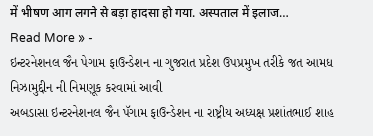में भीषण आग लगने से बड़ा हादसा हो गया. अस्पताल में इलाज…
Read More » -
ઇન્ટરનેશનલ જૈન પેગામ ફાઉન્ડેશન ના ગુજરાત પ્રદેશ ઉપપ્રમુખ તરીકે જત આમધ નિઝામુદ્દીન ની નિમણૂક કરવામાં આવી
અબડાસા ઇન્ટરનેશનલ જૈન પૅગામ ફાઉન્ડેશન ના રાષ્ટ્રીય અધ્યક્ષ પ્રશાંતભાઈ શાહ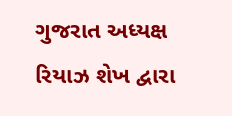ગુજરાત અધ્યક્ષ રિયાઝ શેખ દ્વારા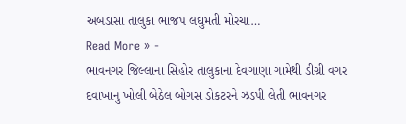અબડાસા તાલુકા ભાજપ લઘુમતી મોરચા…
Read More » -
ભાવનગર જિલ્લાના સિહોર તાલુકાના દેવગાણા ગામેથી ડીગ્રી વગર દવાખાનુ ખોલી બેઠેલ બોગસ ડોકટરને ઝડપી લેતી ભાવનગર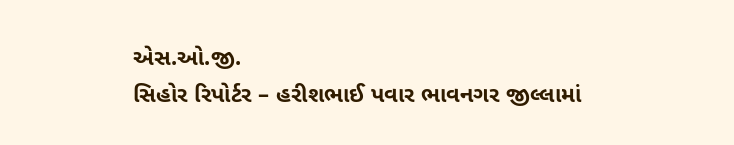એસ.ઓ.જી.
સિહોર રિપોર્ટર – હરીશભાઈ પવાર ભાવનગર જીલ્લામાં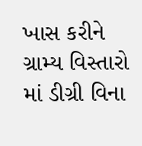ખાસ કરીને ગ્રામ્ય વિસ્તારો માં ડીગ્રી વિના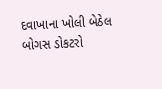દવાખાના ખોલી બેઠેલ બોગસ ડોકટરો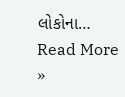લોકોના…
Read More »